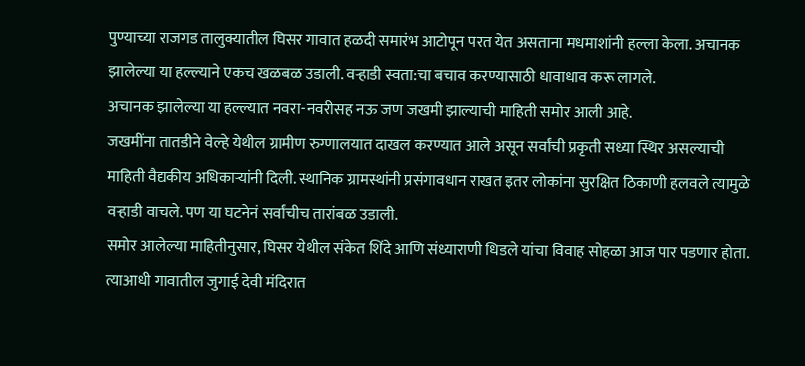पुण्याच्या राजगड तालुक्यातील घिसर गावात हळदी समारंभ आटोपून परत येत असताना मधमाशांनी हल्ला केला. अचानक झालेल्या या हल्ल्याने एकच खळबळ उडाली. वऱ्हाडी स्वता:चा बचाव करण्यासाठी धावाधाव करू लागले.
अचानक झालेल्या या हल्ल्यात नवरा-नवरीसह नऊ जण जखमी झाल्याची माहिती समोर आली आहे.
जखमींना तातडीने वेल्हे येथील ग्रामीण रुग्णालयात दाखल करण्यात आले असून सर्वांची प्रकृती सध्या स्थिर असल्याची माहिती वैद्यकीय अधिकाऱ्यांनी दिली. स्थानिक ग्रामस्थांनी प्रसंगावधान राखत इतर लोकांना सुरक्षित ठिकाणी हलवले त्यामुळे वऱ्हाडी वाचले. पण या घटनेनं सर्वांचीच तारांबळ उडाली.
समोर आलेल्या माहितीनुसार, घिसर येथील संकेत शिंदे आणि संध्याराणी धिडले यांचा विवाह सोहळा आज पार पडणार होता. त्याआधी गावातील जुगाई देवी मंदिरात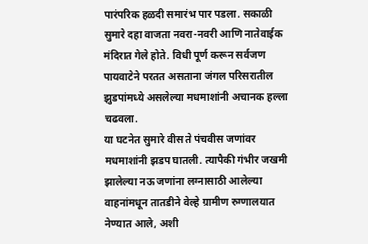पारंपरिक हळदी समारंभ पार पडला. सकाळी सुमारे दहा वाजता नवरा-नवरी आणि नातेवाईक मंदिरात गेले होते. विधी पूर्ण करून सर्वजण पायवाटेने परतत असताना जंगल परिसरातील झुडपांमध्ये असलेल्या मधमाशांनी अचानक हल्ला चढवला.
या घटनेत सुमारे वीस ते पंचवीस जणांवर मधमाशांनी झडप घातली. त्यापैकी गंभीर जखमी झालेल्या नऊ जणांना लग्नासाठी आलेल्या वाहनांमधून तातडीने वेल्हे ग्रामीण रुग्णालयात नेण्यात आले, अशी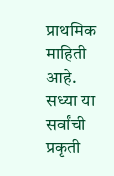प्राथमिक माहिती आहे. सध्या या सर्वांची प्रकृती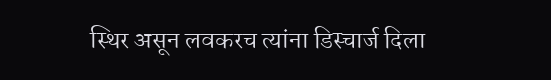स्थिर असून लवकरच त्यांना डिस्चार्ज दिला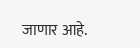जाणार आहे.